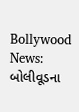Bollywood News: બોલીવૂડના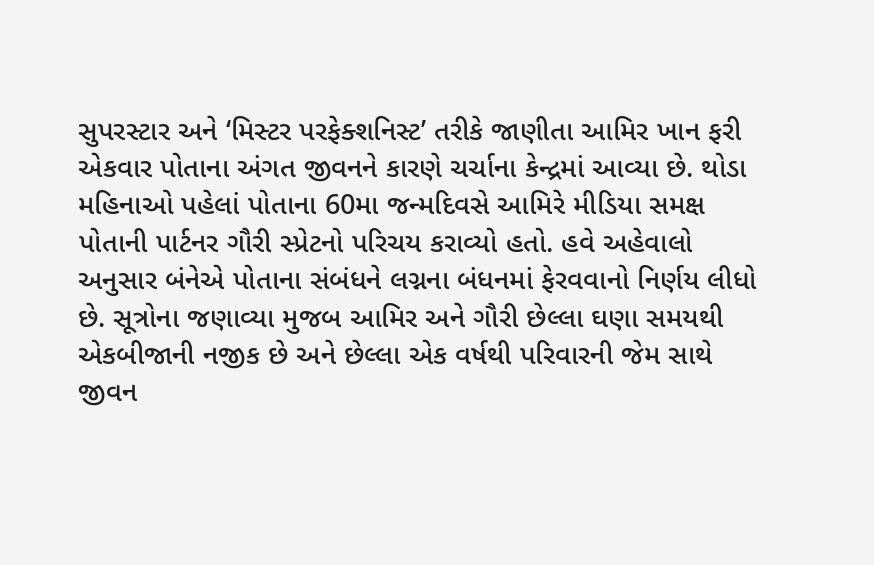સુપરસ્ટાર અને ‘મિસ્ટર પરફેક્શનિસ્ટ’ તરીકે જાણીતા આમિર ખાન ફરી એકવાર પોતાના અંગત જીવનને કારણે ચર્ચાના કેન્દ્રમાં આવ્યા છે. થોડા મહિનાઓ પહેલાં પોતાના 60મા જન્મદિવસે આમિરે મીડિયા સમક્ષ પોતાની પાર્ટનર ગૌરી સ્પ્રેટનો પરિચય કરાવ્યો હતો. હવે અહેવાલો અનુસાર બંનેએ પોતાના સંબંધને લગ્નના બંધનમાં ફેરવવાનો નિર્ણય લીધો છે. સૂત્રોના જણાવ્યા મુજબ આમિર અને ગૌરી છેલ્લા ઘણા સમયથી એકબીજાની નજીક છે અને છેલ્લા એક વર્ષથી પરિવારની જેમ સાથે જીવન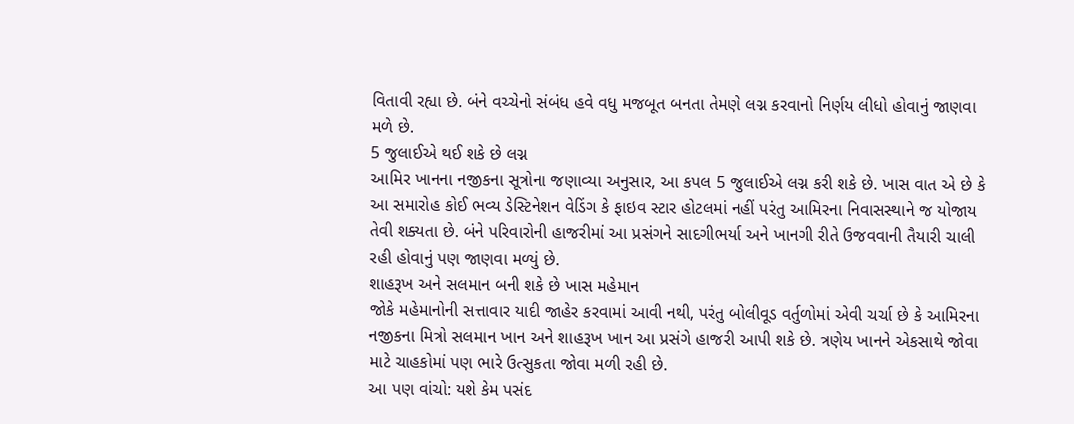વિતાવી રહ્યા છે. બંને વચ્ચેનો સંબંધ હવે વધુ મજબૂત બનતા તેમણે લગ્ન કરવાનો નિર્ણય લીધો હોવાનું જાણવા મળે છે.
5 જુલાઈએ થઈ શકે છે લગ્ન
આમિર ખાનના નજીકના સૂત્રોના જણાવ્યા અનુસાર, આ કપલ 5 જુલાઈએ લગ્ન કરી શકે છે. ખાસ વાત એ છે કે આ સમારોહ કોઈ ભવ્ય ડેસ્ટિનેશન વેડિંગ કે ફાઇવ સ્ટાર હોટલમાં નહીં પરંતુ આમિરના નિવાસસ્થાને જ યોજાય તેવી શક્યતા છે. બંને પરિવારોની હાજરીમાં આ પ્રસંગને સાદગીભર્યા અને ખાનગી રીતે ઉજવવાની તૈયારી ચાલી રહી હોવાનું પણ જાણવા મળ્યું છે.
શાહરૂખ અને સલમાન બની શકે છે ખાસ મહેમાન
જોકે મહેમાનોની સત્તાવાર યાદી જાહેર કરવામાં આવી નથી, પરંતુ બોલીવૂડ વર્તુળોમાં એવી ચર્ચા છે કે આમિરના નજીકના મિત્રો સલમાન ખાન અને શાહરૂખ ખાન આ પ્રસંગે હાજરી આપી શકે છે. ત્રણેય ખાનને એકસાથે જોવા માટે ચાહકોમાં પણ ભારે ઉત્સુકતા જોવા મળી રહી છે.
આ પણ વાંચો: યશે કેમ પસંદ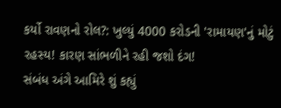કર્યો રાવણનો રોલ?: ખુલ્યું 4000 કરોડની 'રામાયણ'નું મોટું રહસ્ય! કારણ સાંભળીને રહી જશો દંગ!
સંબંધ અંગે આમિરે શું કહ્યું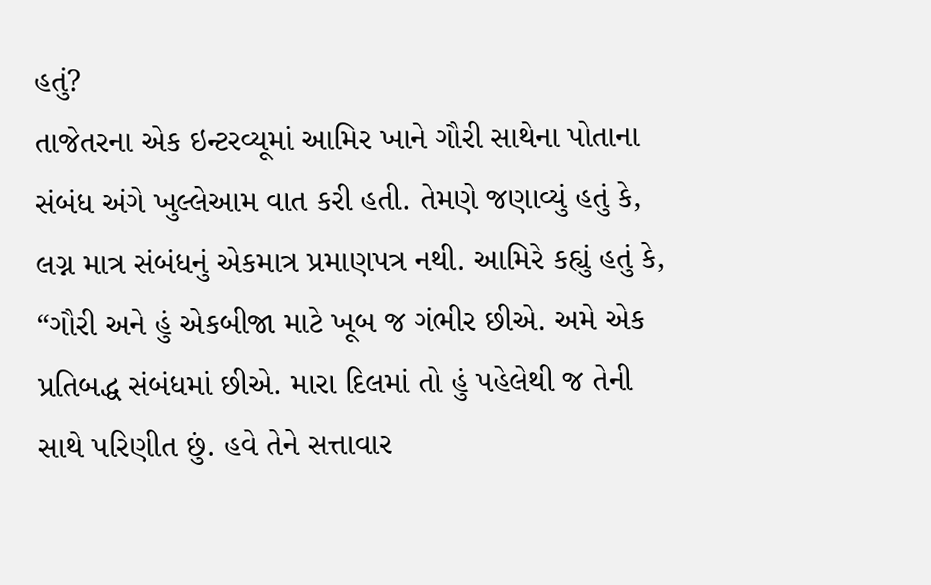હતું?
તાજેતરના એક ઇન્ટરવ્યૂમાં આમિર ખાને ગૌરી સાથેના પોતાના સંબંધ અંગે ખુલ્લેઆમ વાત કરી હતી. તેમણે જણાવ્યું હતું કે, લગ્ન માત્ર સંબંધનું એકમાત્ર પ્રમાણપત્ર નથી. આમિરે કહ્યું હતું કે, “ગૌરી અને હું એકબીજા માટે ખૂબ જ ગંભીર છીએ. અમે એક પ્રતિબદ્ધ સંબંધમાં છીએ. મારા દિલમાં તો હું પહેલેથી જ તેની સાથે પરિણીત છું. હવે તેને સત્તાવાર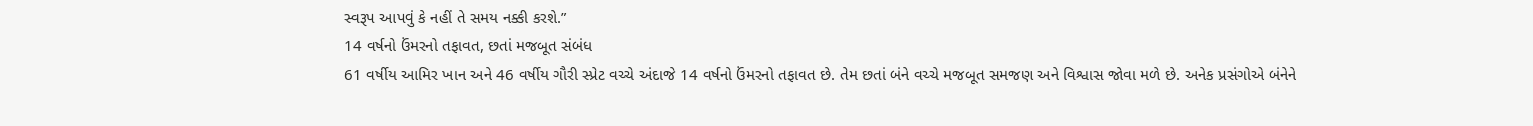સ્વરૂપ આપવું કે નહીં તે સમય નક્કી કરશે.”
14 વર્ષનો ઉંમરનો તફાવત, છતાં મજબૂત સંબંધ
61 વર્ષીય આમિર ખાન અને 46 વર્ષીય ગૌરી સ્પ્રેટ વચ્ચે અંદાજે 14 વર્ષનો ઉંમરનો તફાવત છે. તેમ છતાં બંને વચ્ચે મજબૂત સમજણ અને વિશ્વાસ જોવા મળે છે. અનેક પ્રસંગોએ બંનેને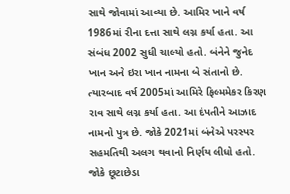સાથે જોવામાં આવ્યા છે. આમિર ખાને વર્ષ 1986માં રીના દત્તા સાથે લગ્ન કર્યા હતા. આ સંબંધ 2002 સુધી ચાલ્યો હતો. બંનેને જુનેદ ખાન અને ઇરા ખાન નામના બે સંતાનો છે. ત્યારબાદ વર્ષ 2005માં આમિરે ફિલ્મમેકર કિરણ રાવ સાથે લગ્ન કર્યા હતા. આ દંપતીને આઝાદ નામનો પુત્ર છે. જોકે 2021માં બંનેએ પરસ્પર સહમતિથી અલગ થવાનો નિર્ણય લીધો હતો. જોકે છૂટાછેડા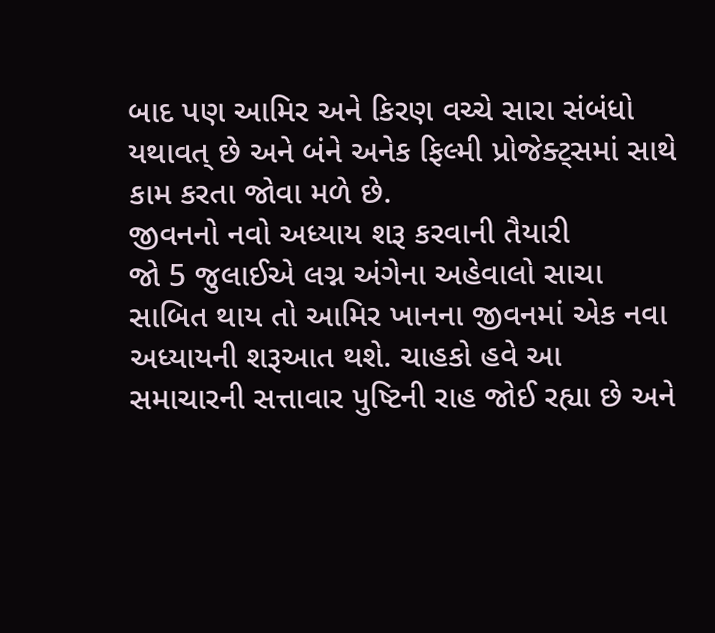બાદ પણ આમિર અને કિરણ વચ્ચે સારા સંબંધો યથાવત્ છે અને બંને અનેક ફિલ્મી પ્રોજેક્ટ્સમાં સાથે કામ કરતા જોવા મળે છે.
જીવનનો નવો અધ્યાય શરૂ કરવાની તૈયારી
જો 5 જુલાઈએ લગ્ન અંગેના અહેવાલો સાચા સાબિત થાય તો આમિર ખાનના જીવનમાં એક નવા અધ્યાયની શરૂઆત થશે. ચાહકો હવે આ સમાચારની સત્તાવાર પુષ્ટિની રાહ જોઈ રહ્યા છે અને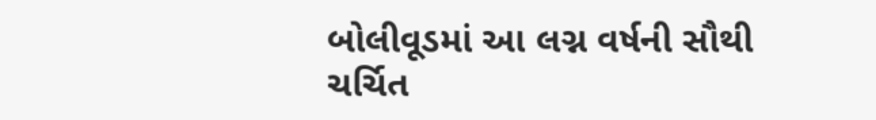બોલીવૂડમાં આ લગ્ન વર્ષની સૌથી ચર્ચિત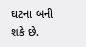ઘટના બની શકે છે.